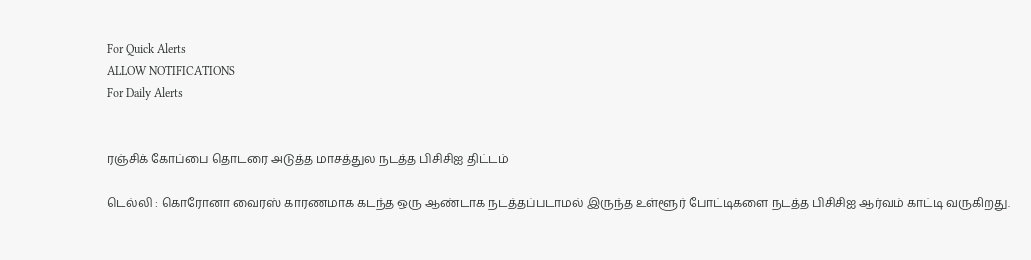For Quick Alerts
ALLOW NOTIFICATIONS
For Daily Alerts


ரஞ்சிக் கோப்பை தொடரை அடுத்த மாசத்துல நடத்த பிசிசிஐ திட்டம்

டெல்லி : கொரோனா வைரஸ் காரணமாக கடந்த ஒரு ஆண்டாக நடத்தப்படாமல் இருந்த உள்ளூர் போட்டிகளை நடத்த பிசிசிஐ ஆர்வம் காட்டி வருகிறது.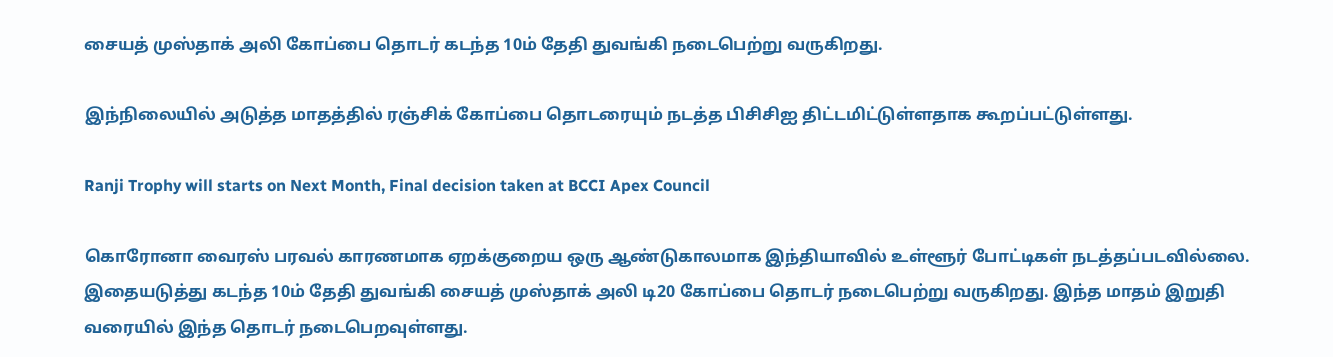சையத் முஸ்தாக் அலி கோப்பை தொடர் கடந்த 10ம் தேதி துவங்கி நடைபெற்று வருகிறது.

இந்நிலையில் அடுத்த மாதத்தில் ரஞ்சிக் கோப்பை தொடரையும் நடத்த பிசிசிஐ திட்டமிட்டுள்ளதாக கூறப்பட்டுள்ளது.

Ranji Trophy will starts on Next Month, Final decision taken at BCCI Apex Council

கொரோனா வைரஸ் பரவல் காரணமாக ஏறக்குறைய ஒரு ஆண்டுகாலமாக இந்தியாவில் உள்ளூர் போட்டிகள் நடத்தப்படவில்லை. இதையடுத்து கடந்த 10ம் தேதி துவங்கி சையத் முஸ்தாக் அலி டி20 கோப்பை தொடர் நடைபெற்று வருகிறது. இந்த மாதம் இறுதி வரையில் இந்த தொடர் நடைபெறவுள்ளது.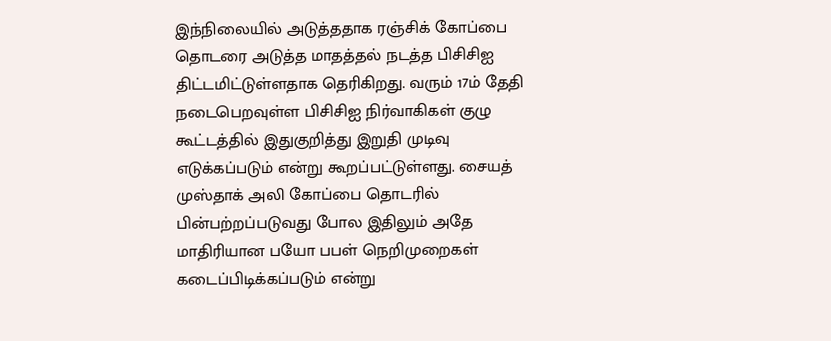இந்நிலையில் அடுத்ததாக ரஞ்சிக் கோப்பை தொடரை அடுத்த மாதத்தல் நடத்த பிசிசிஐ திட்டமிட்டுள்ளதாக தெரிகிறது. வரும் 17ம் தேதி நடைபெறவுள்ள பிசிசிஐ நிர்வாகிகள் குழு கூட்டத்தில் இதுகுறித்து இறுதி முடிவு எடுக்கப்படும் என்று கூறப்பட்டுள்ளது. சையத் முஸ்தாக் அலி கோப்பை தொடரில் பின்பற்றப்படுவது போல இதிலும் அதே மாதிரியான பயோ பபள் நெறிமுறைகள் கடைப்பிடிக்கப்படும் என்று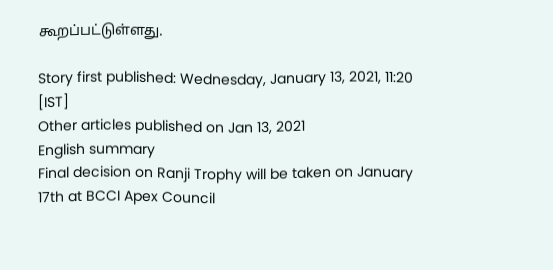கூறப்பட்டுள்ளது.

Story first published: Wednesday, January 13, 2021, 11:20 [IST]
Other articles published on Jan 13, 2021
English summary
Final decision on Ranji Trophy will be taken on January 17th at BCCI Apex Council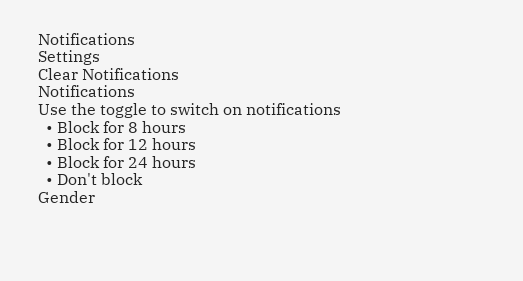Notifications
Settings
Clear Notifications
Notifications
Use the toggle to switch on notifications
  • Block for 8 hours
  • Block for 12 hours
  • Block for 24 hours
  • Don't block
Gender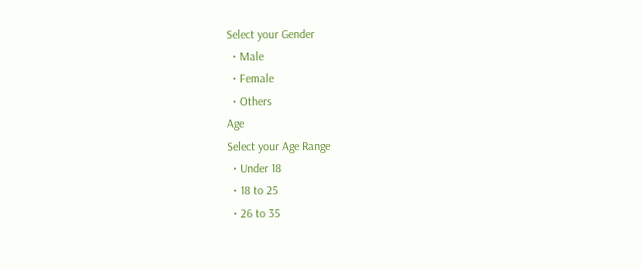Select your Gender
  • Male
  • Female
  • Others
Age
Select your Age Range
  • Under 18
  • 18 to 25
  • 26 to 35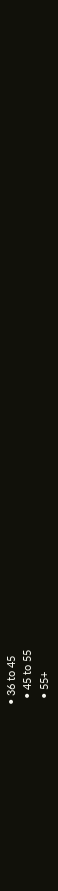• 36 to 45
  • 45 to 55
  • 55+